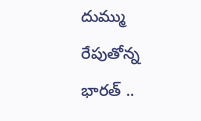దుమ్ము రేపుతోన్న భారత్ ..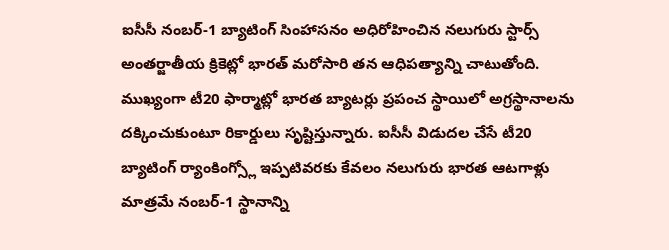ఐసీసీ నంబర్-1 బ్యాటింగ్ సింహాసనం అధిరోహించిన నలుగురు స్టార్స్
అంతర్జాతీయ క్రికెట్లో భారత్ మరోసారి తన ఆధిపత్యాన్ని చాటుతోంది. ముఖ్యంగా టీ20 ఫార్మాట్లో భారత బ్యాటర్లు ప్రపంచ స్థాయిలో అగ్రస్థానాలను దక్కించుకుంటూ రికార్డులు సృష్టిస్తున్నారు. ఐసీసీ విడుదల చేసే టీ20 బ్యాటింగ్ ర్యాంకింగ్స్లో ఇప్పటివరకు కేవలం నలుగురు భారత ఆటగాళ్లు మాత్రమే నంబర్-1 స్థానాన్ని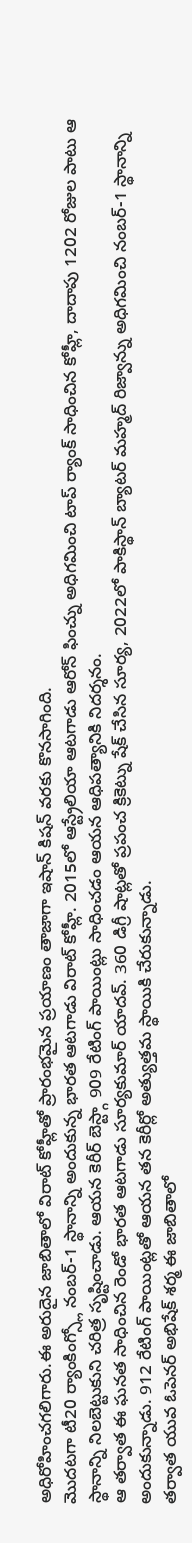అధిరోహించగలిగారు.ఈ అరుదైన జాబితాలో విరాట్ కోహ్లీతో ప్రారంభమైన ప్రయాణం తాజాగా ఇషాన్ కిషన్ వరకు కొనసాగింది.
మొదటగా టీ20 ర్యాంకింగ్స్లో నంబర్-1 స్థానాన్ని అందుకున్న భారత ఆటగాడు విరాట్ కోహ్లీ. 2015లో ఆస్ట్రేలియా ఆటగాడు ఆరోన్ ఫించ్ను అధిగమించి టాప్ ర్యాంక్ సాధించిన కోహ్లీ, దాదాపు 1202 రోజుల పాటు ఆ స్థానాన్ని నిలబెట్టుకుని చరిత్ర సృష్టించాడు. ఆయన కెరీర్ బెస్ట్గా 909 రేటింగ్ పాయింట్లు సాధించడం ఆయన ఆధిపత్యానికి నిదర్శనం.
ఆ తర్వాత ఈ ఘనత సాధించిన రెండో భారత ఆటగాడు సూర్యకుమార్ యాదవ్. 360 డిగ్రీ షాట్లతో ప్రపంచ క్రికెట్ను షేక్ చేసిన సూర్య, 2022లో పాకిస్థాన్ బ్యాటర్ మహ్మద్ రిజ్వాన్ను అధిగమించి నంబర్-1 స్థానాన్ని అందుకున్నాడు. 912 రేటింగ్ పాయింట్లతో ఆయన తన కెరీర్లో అత్యుత్తమ స్థాయికి చేరుకున్నాడు.
తర్వాత యువ ఓపెనర్ అభిషేక్ శర్మ ఈ జాబితాలో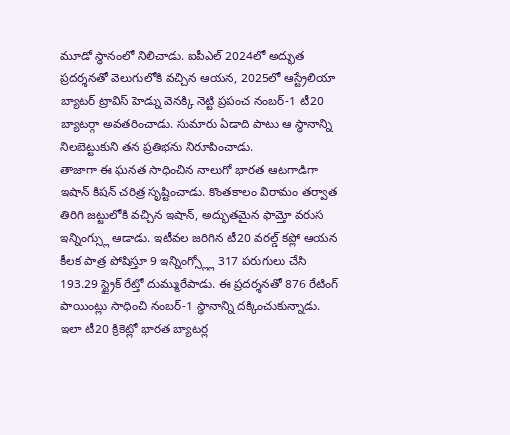మూడో స్థానంలో నిలిచాడు. ఐపీఎల్ 2024లో అద్భుత ప్రదర్శనతో వెలుగులోకి వచ్చిన ఆయన, 2025లో ఆస్ట్రేలియా బ్యాటర్ ట్రావిస్ హెడ్ను వెనక్కి నెట్టి ప్రపంచ నంబర్-1 టీ20 బ్యాటర్గా అవతరించాడు. సుమారు ఏడాది పాటు ఆ స్థానాన్ని నిలబెట్టుకుని తన ప్రతిభను నిరూపించాడు.
తాజాగా ఈ ఘనత సాధించిన నాలుగో భారత ఆటగాడిగా ఇషాన్ కిషన్ చరిత్ర సృష్టించాడు. కొంతకాలం విరామం తర్వాత తిరిగి జట్టులోకి వచ్చిన ఇషాన్, అద్భుతమైన ఫామ్తో వరుస ఇన్నింగ్స్లు ఆడాడు. ఇటీవల జరిగిన టీ20 వరల్డ్ కప్లో ఆయన కీలక పాత్ర పోషిస్తూ 9 ఇన్నింగ్స్ల్లో 317 పరుగులు చేసి 193.29 స్ట్రైక్ రేట్తో దుమ్మురేపాడు. ఈ ప్రదర్శనతో 876 రేటింగ్ పాయింట్లు సాధించి నంబర్-1 స్థానాన్ని దక్కించుకున్నాడు.
ఇలా టీ20 క్రికెట్లో భారత బ్యాటర్ల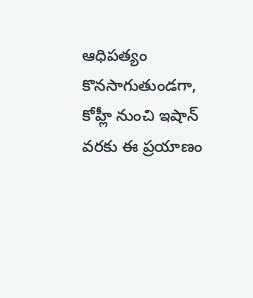ఆధిపత్యం కొనసాగుతుండగా, కోహ్లీ నుంచి ఇషాన్ వరకు ఈ ప్రయాణం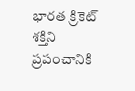భారత క్రికెట్ శక్తిని ప్రపంచానికి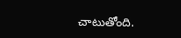చాటుతోంది.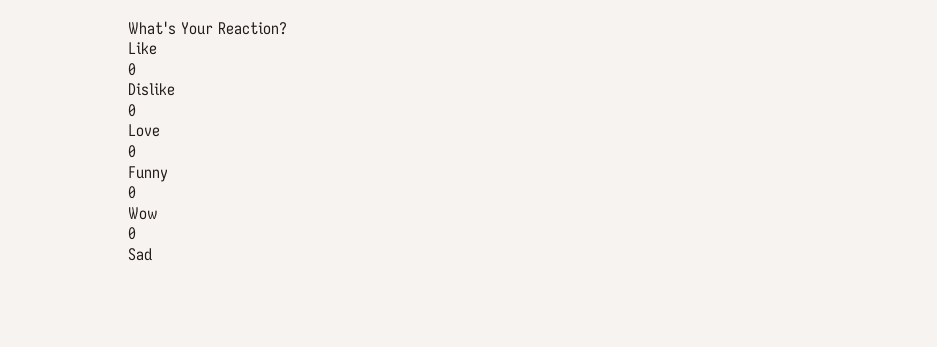What's Your Reaction?
Like
0
Dislike
0
Love
0
Funny
0
Wow
0
Sad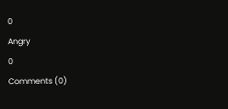0
Angry
0
Comments (0)